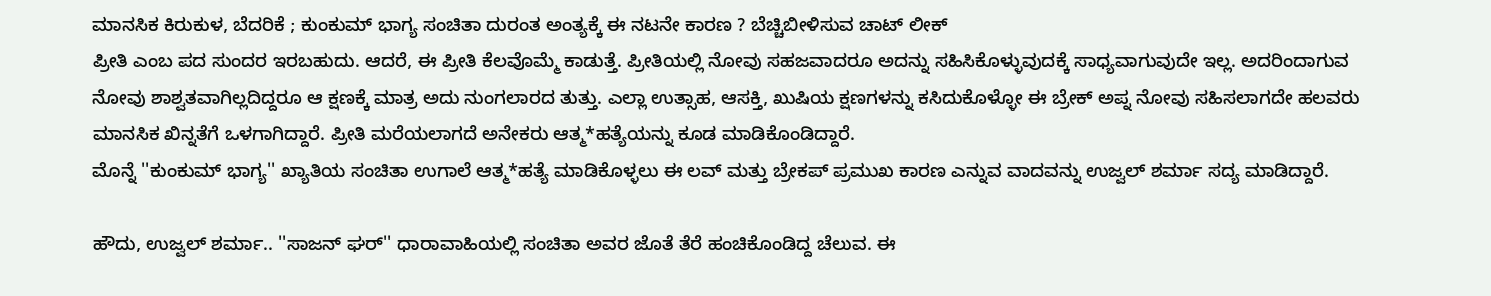ಮಾನಸಿಕ ಕಿರುಕುಳ, ಬೆದರಿಕೆ ; ಕುಂಕುಮ್ ಭಾಗ್ಯ ಸಂಚಿತಾ ದುರಂತ ಅಂತ್ಯಕ್ಕೆ ಈ ನಟನೇ ಕಾರಣ ? ಬೆಚ್ಚಿಬೀಳಿಸುವ ಚಾಟ್ ಲೀಕ್
ಪ್ರೀತಿ ಎಂಬ ಪದ ಸುಂದರ ಇರಬಹುದು. ಆದರೆ, ಈ ಪ್ರೀತಿ ಕೆಲವೊಮ್ಮೆ ಕಾಡುತ್ತೆ. ಪ್ರೀತಿಯಲ್ಲಿ ನೋವು ಸಹಜವಾದರೂ ಅದನ್ನು ಸಹಿಸಿಕೊಳ್ಳುವುದಕ್ಕೆ ಸಾಧ್ಯವಾಗುವುದೇ ಇಲ್ಲ. ಅದರಿಂದಾಗುವ ನೋವು ಶಾಶ್ವತವಾಗಿಲ್ಲದಿದ್ದರೂ ಆ ಕ್ಷಣಕ್ಕೆ ಮಾತ್ರ ಅದು ನುಂಗಲಾರದ ತುತ್ತು. ಎಲ್ಲಾ ಉತ್ಸಾಹ, ಆಸಕ್ತಿ, ಖುಷಿಯ ಕ್ಷಣಗಳನ್ನು ಕಸಿದುಕೊಳ್ಳೋ ಈ ಬ್ರೇಕ್ ಅಪ್ನ ನೋವು ಸಹಿಸಲಾಗದೇ ಹಲವರು ಮಾನಸಿಕ ಖಿನ್ನತೆಗೆ ಒಳಗಾಗಿದ್ದಾರೆ. ಪ್ರೀತಿ ಮರೆಯಲಾಗದೆ ಅನೇಕರು ಆತ್ಮ*ಹತ್ಯೆಯನ್ನು ಕೂಡ ಮಾಡಿಕೊಂಡಿದ್ದಾರೆ.
ಮೊನ್ನೆ ''ಕುಂಕುಮ್ ಭಾಗ್ಯ'' ಖ್ಯಾತಿಯ ಸಂಚಿತಾ ಉಗಾಲೆ ಆತ್ಮ*ಹತ್ಯೆ ಮಾಡಿಕೊಳ್ಳಲು ಈ ಲವ್ ಮತ್ತು ಬ್ರೇಕಪ್ ಪ್ರಮುಖ ಕಾರಣ ಎನ್ನುವ ವಾದವನ್ನು ಉಜ್ವಲ್ ಶರ್ಮಾ ಸದ್ಯ ಮಾಡಿದ್ದಾರೆ.

ಹೌದು, ಉಜ್ವಲ್ ಶರ್ಮಾ.. ''ಸಾಜನ್ ಘರ್'' ಧಾರಾವಾಹಿಯಲ್ಲಿ ಸಂಚಿತಾ ಅವರ ಜೊತೆ ತೆರೆ ಹಂಚಿಕೊಂಡಿದ್ದ ಚೆಲುವ. ಈ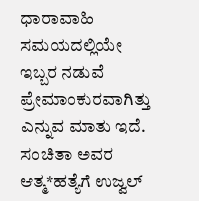ಧಾರಾವಾಹಿ ಸಮಯದಲ್ಲಿಯೇ ಇಬ್ಬರ ನಡುವೆ ಪ್ರೇಮಾಂಕುರವಾಗಿತ್ತು ಎನ್ನುವ ಮಾತು ಇದೆ. ಸಂಚಿತಾ ಅವರ ಆತ್ಮ*ಹತ್ಯೆಗೆ ಉಜ್ವಲ್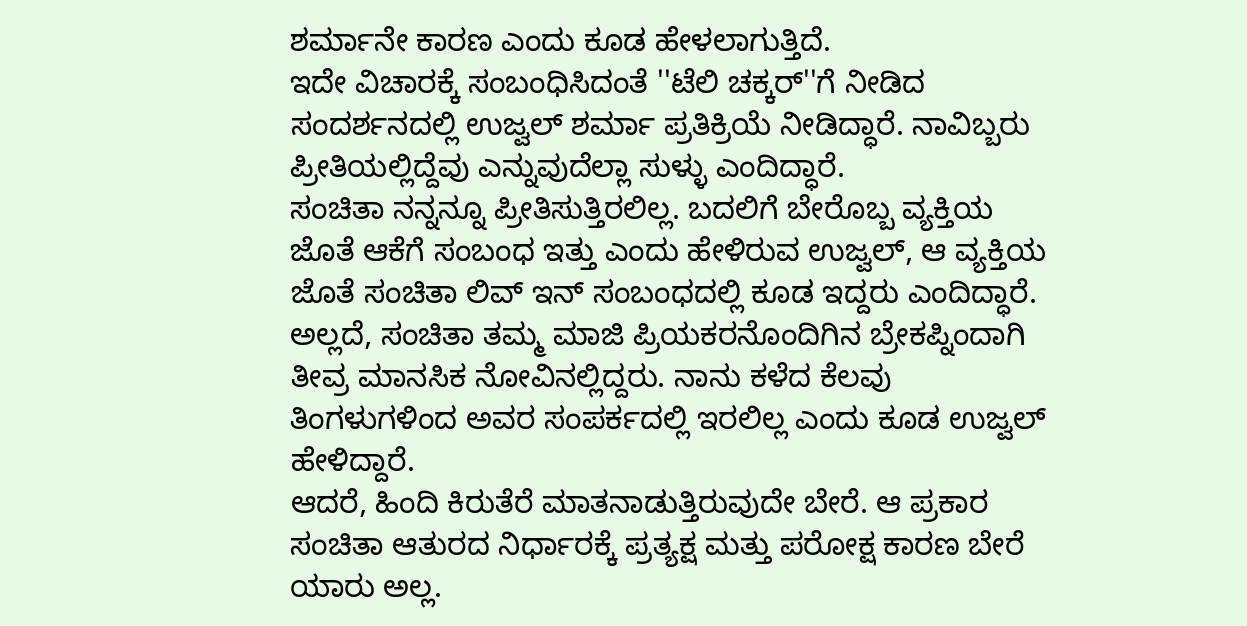ಶರ್ಮಾನೇ ಕಾರಣ ಎಂದು ಕೂಡ ಹೇಳಲಾಗುತ್ತಿದೆ.
ಇದೇ ವಿಚಾರಕ್ಕೆ ಸಂಬಂಧಿಸಿದಂತೆ ''ಟೆಲಿ ಚಕ್ಕರ್''ಗೆ ನೀಡಿದ ಸಂದರ್ಶನದಲ್ಲಿ ಉಜ್ವಲ್ ಶರ್ಮಾ ಪ್ರತಿಕ್ರಿಯೆ ನೀಡಿದ್ಧಾರೆ. ನಾವಿಬ್ಬರು ಪ್ರೀತಿಯಲ್ಲಿದ್ದೆವು ಎನ್ನುವುದೆಲ್ಲಾ ಸುಳ್ಳು ಎಂದಿದ್ಧಾರೆ.
ಸಂಚಿತಾ ನನ್ನನ್ನೂ ಪ್ರೀತಿಸುತ್ತಿರಲಿಲ್ಲ. ಬದಲಿಗೆ ಬೇರೊಬ್ಬ ವ್ಯಕ್ತಿಯ ಜೊತೆ ಆಕೆಗೆ ಸಂಬಂಧ ಇತ್ತು ಎಂದು ಹೇಳಿರುವ ಉಜ್ವಲ್, ಆ ವ್ಯಕ್ತಿಯ ಜೊತೆ ಸಂಚಿತಾ ಲಿವ್ ಇನ್ ಸಂಬಂಧದಲ್ಲಿ ಕೂಡ ಇದ್ದರು ಎಂದಿದ್ಧಾರೆ.
ಅಲ್ಲದೆ, ಸಂಚಿತಾ ತಮ್ಮ ಮಾಜಿ ಪ್ರಿಯಕರನೊಂದಿಗಿನ ಬ್ರೇಕಪ್ನಿಂದಾಗಿ ತೀವ್ರ ಮಾನಸಿಕ ನೋವಿನಲ್ಲಿದ್ದರು. ನಾನು ಕಳೆದ ಕೆಲವು ತಿಂಗಳುಗಳಿಂದ ಅವರ ಸಂಪರ್ಕದಲ್ಲಿ ಇರಲಿಲ್ಲ ಎಂದು ಕೂಡ ಉಜ್ವಲ್ ಹೇಳಿದ್ದಾರೆ.
ಆದರೆ, ಹಿಂದಿ ಕಿರುತೆರೆ ಮಾತನಾಡುತ್ತಿರುವುದೇ ಬೇರೆ. ಆ ಪ್ರಕಾರ ಸಂಚಿತಾ ಆತುರದ ನಿರ್ಧಾರಕ್ಕೆ ಪ್ರತ್ಯಕ್ಷ ಮತ್ತು ಪರೋಕ್ಷ ಕಾರಣ ಬೇರೆ ಯಾರು ಅಲ್ಲ.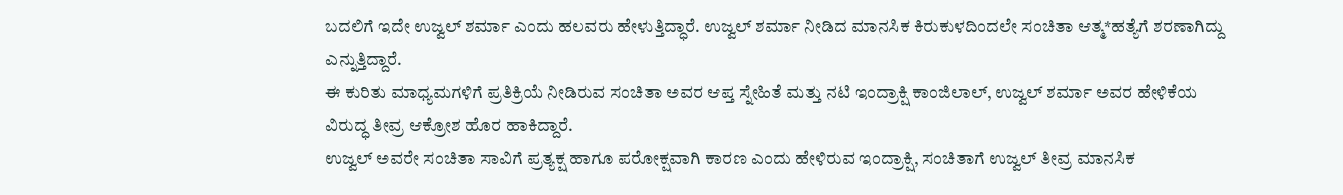ಬದಲಿಗೆ ಇದೇ ಉಜ್ವಲ್ ಶರ್ಮಾ ಎಂದು ಹಲವರು ಹೇಳುತ್ತಿದ್ಧಾರೆ. ಉಜ್ವಲ್ ಶರ್ಮಾ ನೀಡಿದ ಮಾನಸಿಕ ಕಿರುಕುಳದಿಂದಲೇ ಸಂಚಿತಾ ಆತ್ಮ*ಹತ್ಯೆಗೆ ಶರಣಾಗಿದ್ದು ಎನ್ನುತ್ತಿದ್ದಾರೆ.
ಈ ಕುರಿತು ಮಾಧ್ಯಮಗಳಿಗೆ ಪ್ರತಿಕ್ರಿಯೆ ನೀಡಿರುವ ಸಂಚಿತಾ ಅವರ ಆಪ್ತ ಸ್ನೇಹಿತೆ ಮತ್ತು ನಟಿ ಇಂದ್ರಾಕ್ಷಿ ಕಾಂಜಿಲಾಲ್, ಉಜ್ವಲ್ ಶರ್ಮಾ ಅವರ ಹೇಳಿಕೆಯ ವಿರುದ್ಧ ತೀವ್ರ ಆಕ್ರೋಶ ಹೊರ ಹಾಕಿದ್ದಾರೆ.
ಉಜ್ವಲ್ ಅವರೇ ಸಂಚಿತಾ ಸಾವಿಗೆ ಪ್ರತ್ಯಕ್ಷ ಹಾಗೂ ಪರೋಕ್ಷವಾಗಿ ಕಾರಣ ಎಂದು ಹೇಳಿರುವ ಇಂದ್ರಾಕ್ಷಿ, ಸಂಚಿತಾಗೆ ಉಜ್ವಲ್ ತೀವ್ರ ಮಾನಸಿಕ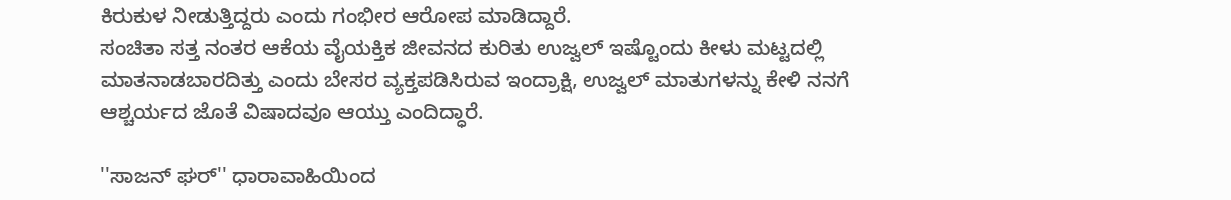ಕಿರುಕುಳ ನೀಡುತ್ತಿದ್ದರು ಎಂದು ಗಂಭೀರ ಆರೋಪ ಮಾಡಿದ್ದಾರೆ.
ಸಂಚಿತಾ ಸತ್ತ ನಂತರ ಆಕೆಯ ವೈಯಕ್ತಿಕ ಜೀವನದ ಕುರಿತು ಉಜ್ವಲ್ ಇಷ್ಟೊಂದು ಕೀಳು ಮಟ್ಟದಲ್ಲಿ ಮಾತನಾಡಬಾರದಿತ್ತು ಎಂದು ಬೇಸರ ವ್ಯಕ್ತಪಡಿಸಿರುವ ಇಂದ್ರಾಕ್ಷಿ, ಉಜ್ವಲ್ ಮಾತುಗಳನ್ನು ಕೇಳಿ ನನಗೆ ಆಶ್ಚರ್ಯದ ಜೊತೆ ವಿಷಾದವೂ ಆಯ್ತು ಎಂದಿದ್ಧಾರೆ.

''ಸಾಜನ್ ಘರ್'' ಧಾರಾವಾಹಿಯಿಂದ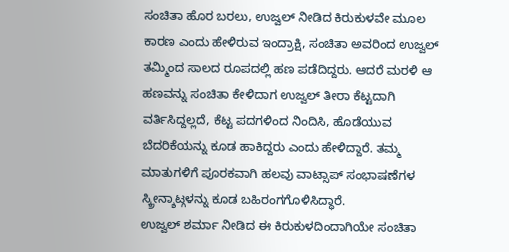ಸಂಚಿತಾ ಹೊರ ಬರಲು, ಉಜ್ವಲ್ ನೀಡಿದ ಕಿರುಕುಳವೇ ಮೂಲ ಕಾರಣ ಎಂದು ಹೇಳಿರುವ ಇಂದ್ರಾಕ್ಷಿ, ಸಂಚಿತಾ ಅವರಿಂದ ಉಜ್ವಲ್ ತಮ್ಮಿಂದ ಸಾಲದ ರೂಪದಲ್ಲಿ ಹಣ ಪಡೆದಿದ್ದರು. ಆದರೆ ಮರಳಿ ಆ ಹಣವನ್ನು ಸಂಚಿತಾ ಕೇಳಿದಾಗ ಉಜ್ವಲ್ ತೀರಾ ಕೆಟ್ಟದಾಗಿ ವರ್ತಿಸಿದ್ದಲ್ಲದೆ, ಕೆಟ್ಟ ಪದಗಳಿಂದ ನಿಂದಿಸಿ, ಹೊಡೆಯುವ ಬೆದರಿಕೆಯನ್ನು ಕೂಡ ಹಾಕಿದ್ದರು ಎಂದು ಹೇಳಿದ್ದಾರೆ. ತಮ್ಮ ಮಾತುಗಳಿಗೆ ಪೂರಕವಾಗಿ ಹಲವು ವಾಟ್ಸಾಪ್ ಸಂಭಾಷಣೆಗಳ ಸ್ಕ್ರೀನ್ಶಾಟ್ಗಳನ್ನು ಕೂಡ ಬಹಿರಂಗಗೊಳಿಸಿದ್ಧಾರೆ.
ಉಜ್ವಲ್ ಶರ್ಮಾ ನೀಡಿದ ಈ ಕಿರುಕುಳದಿಂದಾಗಿಯೇ ಸಂಚಿತಾ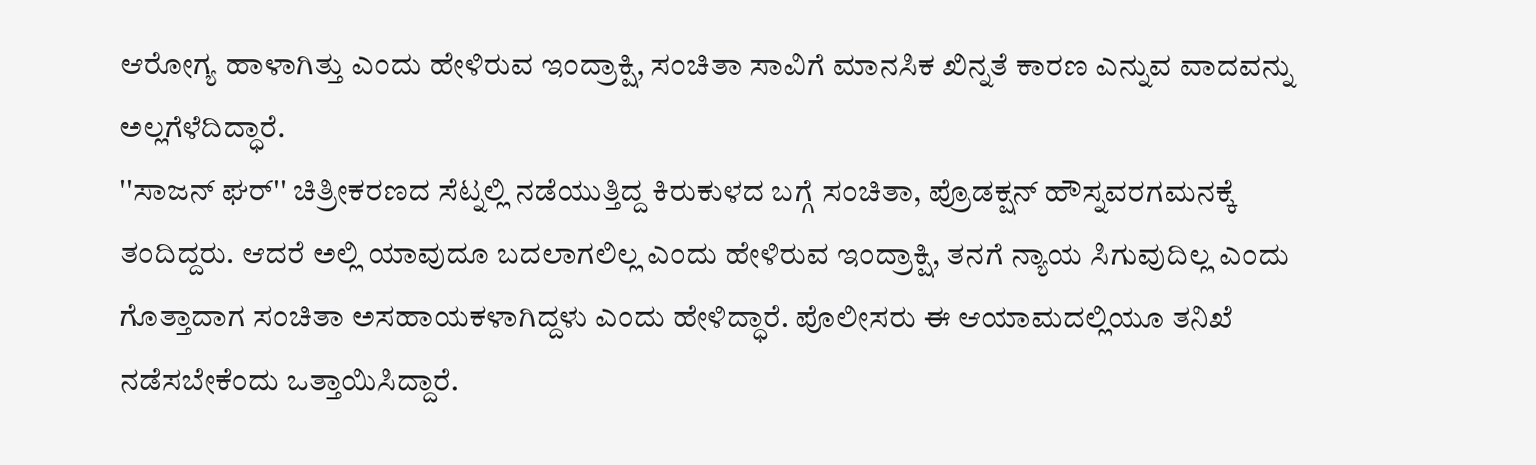ಆರೋಗ್ಯ ಹಾಳಾಗಿತ್ತು ಎಂದು ಹೇಳಿರುವ ಇಂದ್ರಾಕ್ಷಿ, ಸಂಚಿತಾ ಸಾವಿಗೆ ಮಾನಸಿಕ ಖಿನ್ನತೆ ಕಾರಣ ಎನ್ನುವ ವಾದವನ್ನು ಅಲ್ಲಗೆಳೆದಿದ್ಧಾರೆ.
''ಸಾಜನ್ ಘರ್'' ಚಿತ್ರೀಕರಣದ ಸೆಟ್ನಲ್ಲಿ ನಡೆಯುತ್ತಿದ್ದ ಕಿರುಕುಳದ ಬಗ್ಗೆ ಸಂಚಿತಾ, ಪ್ರೊಡಕ್ಷನ್ ಹೌಸ್ನವರಗಮನಕ್ಕೆ ತಂದಿದ್ದರು. ಆದರೆ ಅಲ್ಲಿ ಯಾವುದೂ ಬದಲಾಗಲಿಲ್ಲ ಎಂದು ಹೇಳಿರುವ ಇಂದ್ರಾಕ್ಷಿ, ತನಗೆ ನ್ಯಾಯ ಸಿಗುವುದಿಲ್ಲ ಎಂದು ಗೊತ್ತಾದಾಗ ಸಂಚಿತಾ ಅಸಹಾಯಕಳಾಗಿದ್ದಳು ಎಂದು ಹೇಳಿದ್ಧಾರೆ. ಪೊಲೀಸರು ಈ ಆಯಾಮದಲ್ಲಿಯೂ ತನಿಖೆ ನಡೆಸಬೇಕೆಂದು ಒತ್ತಾಯಿಸಿದ್ದಾರೆ.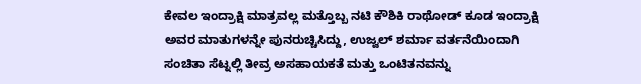ಕೇವಲ ಇಂದ್ರಾಕ್ಷಿ ಮಾತ್ರವಲ್ಲ ಮತ್ತೊಬ್ಬ ನಟಿ ಕೌಶಿಕಿ ರಾಥೋಡ್ ಕೂಡ ಇಂದ್ರಾಕ್ಷಿ ಅವರ ಮಾತುಗಳನ್ನೇ ಪುನರುಚ್ಚಿಸಿದ್ದು, ಉಜ್ವಲ್ ಶರ್ಮಾ ವರ್ತನೆಯಿಂದಾಗಿ ಸಂಚಿತಾ ಸೆಟ್ನಲ್ಲಿ ತೀವ್ರ ಅಸಹಾಯಕತೆ ಮತ್ತು ಒಂಟಿತನವನ್ನು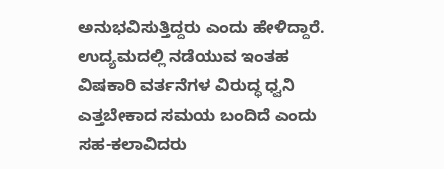ಅನುಭವಿಸುತ್ತಿದ್ದರು ಎಂದು ಹೇಳಿದ್ದಾರೆ. ಉದ್ಯಮದಲ್ಲಿ ನಡೆಯುವ ಇಂತಹ ವಿಷಕಾರಿ ವರ್ತನೆಗಳ ವಿರುದ್ಧ ಧ್ವನಿ ಎತ್ತಬೇಕಾದ ಸಮಯ ಬಂದಿದೆ ಎಂದು ಸಹ-ಕಲಾವಿದರು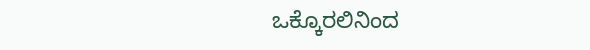ಒಕ್ಕೊರಲಿನಿಂದ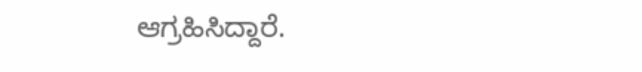ಆಗ್ರಹಿಸಿದ್ದಾರೆ.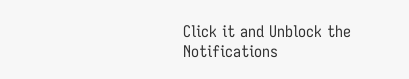Click it and Unblock the Notifications